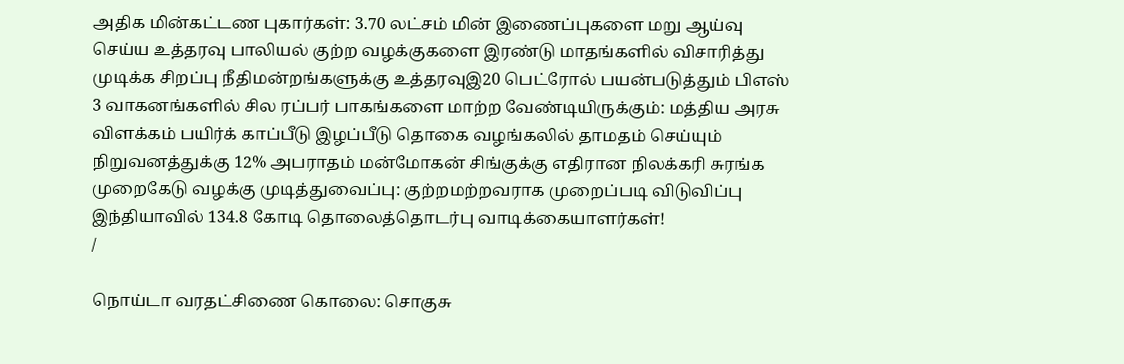அதிக மின்கட்டண புகார்கள்: 3.70 லட்சம் மின் இணைப்புகளை மறு ஆய்வு செய்ய உத்தரவு பாலியல் குற்ற வழக்குகளை இரண்டு மாதங்களில் விசாரித்து முடிக்க சிறப்பு நீதிமன்றங்களுக்கு உத்தரவுஇ20 பெட்ரோல் பயன்படுத்தும் பிஎஸ் 3 வாகனங்களில் சில ரப்பர் பாகங்களை மாற்ற வேண்டியிருக்கும்: மத்திய அரசு விளக்கம் பயிர்க் காப்பீடு இழப்பீடு தொகை வழங்கலில் தாமதம் செய்யும் நிறுவனத்துக்கு 12% அபராதம் மன்மோகன் சிங்குக்கு எதிரான நிலக்கரி சுரங்க முறைகேடு வழக்கு முடித்துவைப்பு: குற்றமற்றவராக முறைப்படி விடுவிப்பு இந்தியாவில் 134.8 கோடி தொலைத்தொடர்பு வாடிக்கையாளர்கள்!
/

நொய்டா வரதட்சிணை கொலை: சொகுசு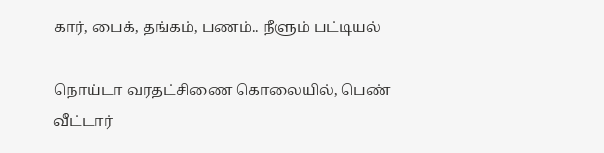கார், பைக், தங்கம், பணம்.. நீளும் பட்டியல்

நொய்டா வரதட்சிணை கொலையில், பெண் வீட்டார்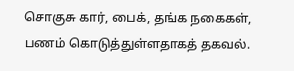சொகுசு கார், பைக், தங்க நகைகள், பணம் கொடுத்துள்ளதாகத் தகவல்.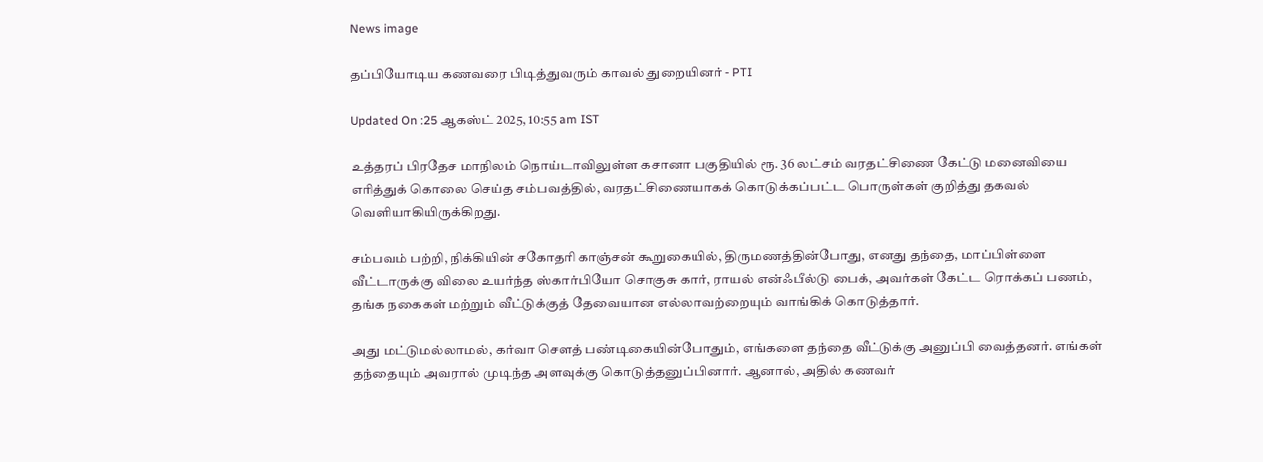News image

தப்பியோடிய கணவரை பிடித்துவரும் காவல் துறையினர் - PTI

Updated On :25 ஆகஸ்ட் 2025, 10:55 am IST

உத்தரப் பிரதேச மாநிலம் நொய்டாவிலுள்ள கசானா பகுதியில் ரூ. 36 லட்சம் வரதட்சிணை கேட்டு மனைவியை எரித்துக் கொலை செய்த சம்பவத்தில், வரதட்சிணையாகக் கொடுக்கப்பட்ட பொருள்கள் குறித்து தகவல் வெளியாகியிருக்கிறது.

சம்பவம் பற்றி, நிக்கியின் சகோதரி காஞ்சன் கூறுகையில், திருமணத்தின்போது, எனது தந்தை, மாப்பிள்ளை வீட்டாருக்கு விலை உயர்ந்த ஸ்கார்பியோ சொகுசு கார், ராயல் என்ஃபீல்டு பைக், அவர்கள் கேட்ட ரொக்கப் பணம், தங்க நகைகள் மற்றும் வீட்டுக்குத் தேவையான எல்லாவற்றையும் வாங்கிக் கொடுத்தார்.

அது மட்டுமல்லாமல், கர்வா சௌத் பண்டிகையின்போதும், எங்களை தந்தை வீட்டுக்கு அனுப்பி வைத்தனர். எங்கள் தந்தையும் அவரால் முடிந்த அளவுக்கு கொடுத்தனுப்பினார். ஆனால், அதில் கணவர்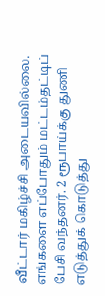வீட்டார் மகிழ்ச்சி அடையவில்லை. எங்களை எப்போதும் மட்டம்தட்டிப் பேசி வந்தனர். 2 ரூபாய்க்கு துணி எடுத்துக் கொடுத்து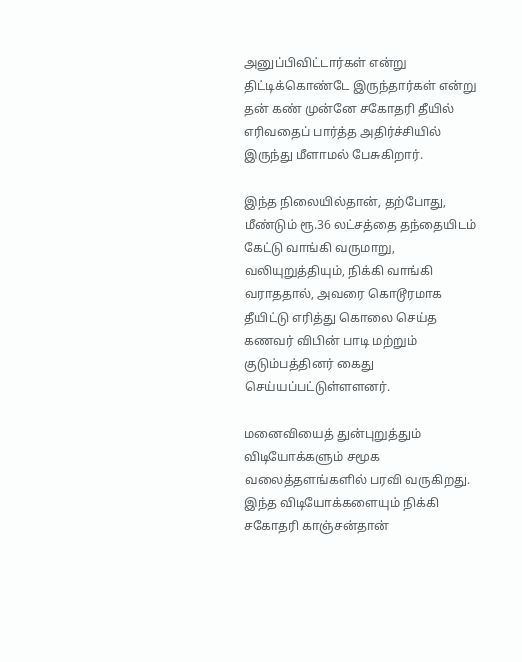அனுப்பிவிட்டார்கள் என்று திட்டிக்கொண்டே இருந்தார்கள் என்று தன் கண் முன்னே சகோதரி தீயில் எரிவதைப் பார்த்த அதிர்ச்சியில் இருந்து மீளாமல் பேசுகிறார்.

இந்த நிலையில்தான், தற்போது, மீண்டும் ரூ.36 லட்சத்தை தந்தையிடம் கேட்டு வாங்கி வருமாறு, வலியுறுத்தியும், நிக்கி வாங்கி வராததால், அவரை கொடூரமாக தீயிட்டு எரித்து கொலை செய்த கணவர் விபின் பாடி மற்றும் குடும்பத்தினர் கைது செய்யப்பட்டுள்ளளனர்.

மனைவியைத் துன்புறுத்தும் விடியோக்களும் சமூக வலைத்தளங்களில் பரவி வருகிறது. இந்த விடியோக்களையும் நிக்கி சகோதரி காஞ்சன்தான்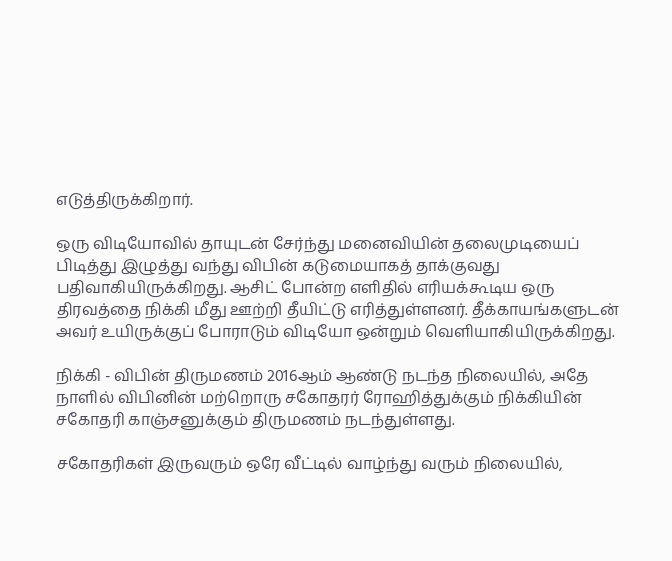எடுத்திருக்கிறார்.

ஒரு விடியோவில் தாயுடன் சேர்ந்து மனைவியின் தலைமுடியைப் பிடித்து இழுத்து வந்து விபின் கடுமையாகத் தாக்குவது பதிவாகியிருக்கிறது. ஆசிட் போன்ற எளிதில் எரியக்கூடிய ஒரு திரவத்தை நிக்கி மீது ஊற்றி தீயிட்டு எரித்துள்ளனர். தீக்காயங்களுடன் அவர் உயிருக்குப் போராடும் விடியோ ஒன்றும் வெளியாகியிருக்கிறது.

நிக்கி - விபின் திருமணம் 2016ஆம் ஆண்டு நடந்த நிலையில், அதே நாளில் விபினின் மற்றொரு சகோதரர் ரோஹித்துக்கும் நிக்கியின் சகோதரி காஞ்சனுக்கும் திருமணம் நடந்துள்ளது.

சகோதரிகள் இருவரும் ஒரே வீட்டில் வாழ்ந்து வரும் நிலையில்,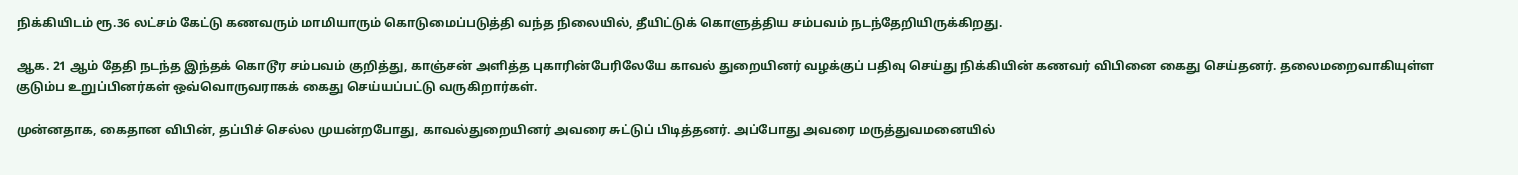நிக்கியிடம் ரூ.36 லட்சம் கேட்டு கணவரும் மாமியாரும் கொடுமைப்படுத்தி வந்த நிலையில், தீயிட்டுக் கொளுத்திய சம்பவம் நடந்தேறியிருக்கிறது.

ஆக. 21 ஆம் தேதி நடந்த இந்தக் கொடூர சம்பவம் குறித்து, காஞ்சன் அளித்த புகாரின்பேரிலேயே காவல் துறையினர் வழக்குப் பதிவு செய்து நிக்கியின் கணவர் விபினை கைது செய்தனர். தலைமறைவாகியுள்ள குடும்ப உறுப்பினர்கள் ஒவ்வொருவராகக் கைது செய்யப்பட்டு வருகிறார்கள்.

முன்னதாக, கைதான விபின், தப்பிச் செல்ல முயன்றபோது, காவல்துறையினர் அவரை சுட்டுப் பிடித்தனர். அப்போது அவரை மருத்துவமனையில்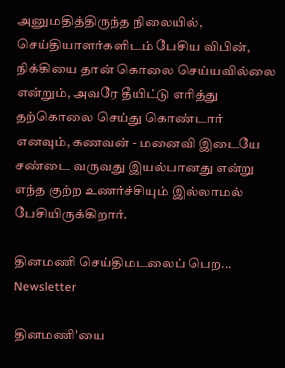அனுமதித்திருந்த நிலையில், செய்தியாளர்களிடம் பேசிய விபின், நிக்கியை தான் கொலை செய்யவில்லை என்றும், அவரே தீயிட்டு எரித்து தற்கொலை செய்து கொண்டார் எனவும், கணவன் - மனைவி இடையே சண்டை வருவது இயல்பானது என்று எந்த குற்ற உணர்ச்சியும் இல்லாமல் பேசியிருக்கிறார்.

தினமணி செய்திமடலைப் பெற... Newsletter

தினமணி'யை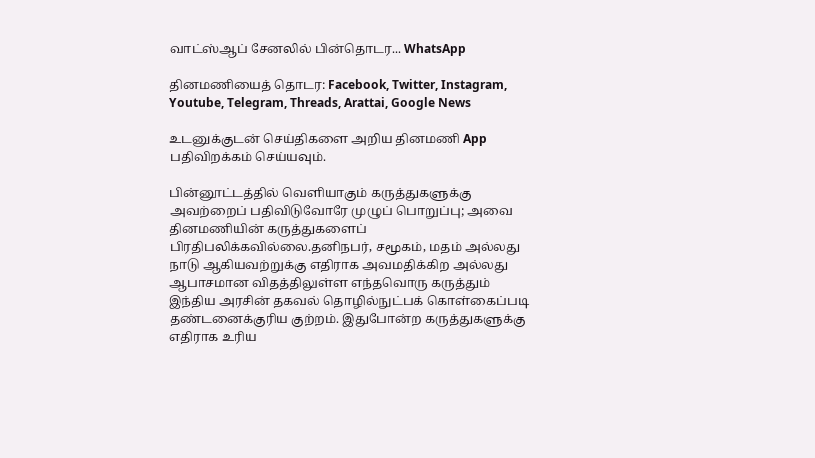வாட்ஸ்ஆப் சேனலில் பின்தொடர... WhatsApp

தினமணியைத் தொடர: Facebook, Twitter, Instagram, Youtube, Telegram, Threads, Arattai, Google News

உடனுக்குடன் செய்திகளை அறிய தினமணி App பதிவிறக்கம் செய்யவும்.

பின்னூட்டத்தில் வெளியாகும் கருத்துகளுக்கு அவற்றைப் பதிவிடுவோரே முழுப் பொறுப்பு; அவை தினமணியின் கருத்துகளைப் பிரதிபலிக்கவில்லை.தனிநபர், சமூகம், மதம் அல்லது நாடு ஆகியவற்றுக்கு எதிராக அவமதிக்கிற அல்லது ஆபாசமான விதத்திலுள்ள எந்தவொரு கருத்தும் இந்திய அரசின் தகவல் தொழில்நுட்பக் கொள்கைப்படி தண்டனைக்குரிய குற்றம். இதுபோன்ற கருத்துகளுக்கு எதிராக உரிய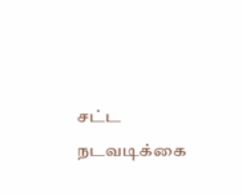சட்ட நடவடிக்கை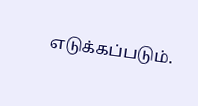எடுக்கப்படும்.